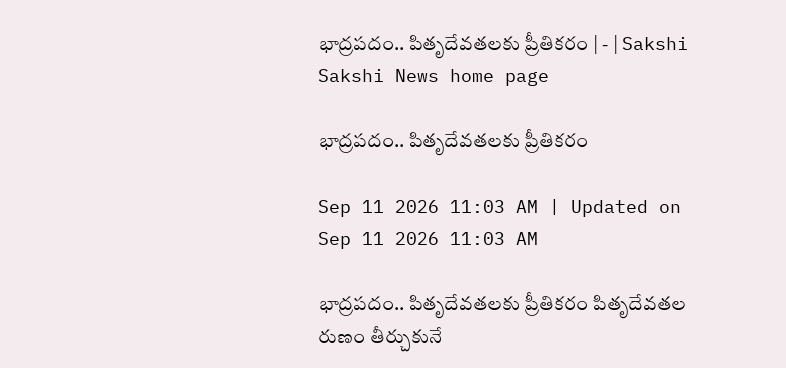భాద్రపదం.. పితృదేవతలకు ప్రీతికరం | - | Sakshi
Sakshi News home page

భాద్రపదం.. పితృదేవతలకు ప్రీతికరం

Sep 11 2026 11:03 AM | Updated on Sep 11 2026 11:03 AM

భాద్రపదం.. పితృదేవతలకు ప్రీతికరం పితృదేవతల రుణం తీర్చుకునే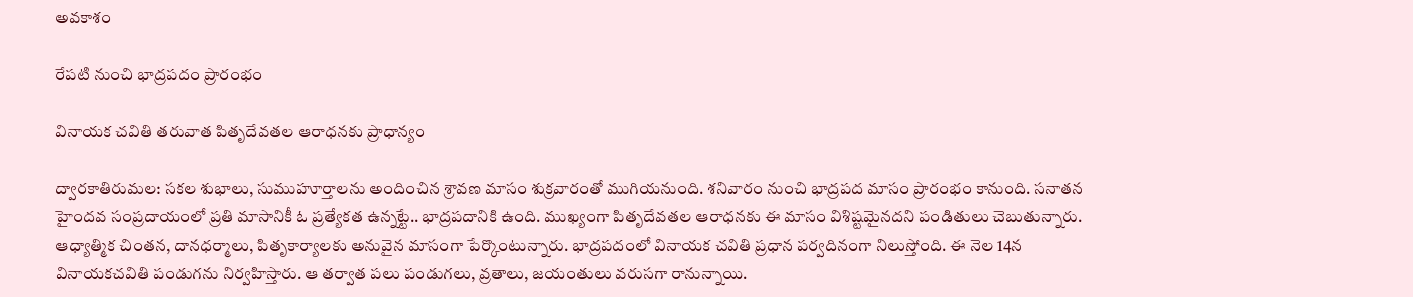అవకాశం

రేపటి నుంచి భాద్రపదం ప్రారంభం

వినాయక చవితి తరువాత పితృదేవతల ఆరాధనకు ప్రాధాన్యం

ద్వారకాతిరుమల: సకల శుభాలు, సుముహూర్తాలను అందించిన శ్రావణ మాసం శుక్రవారంతో ముగియనుంది. శనివారం నుంచి భాద్రపద మాసం ప్రారంభం కానుంది. సనాతన హైందవ సంప్రదాయంలో ప్రతి మాసానికీ ఓ ప్రత్యేకత ఉన్నట్టే.. భాద్రపదానికి ఉంది. ముఖ్యంగా పితృదేవతల ఆరాధనకు ఈ మాసం విశిష్టమైనదని పండితులు చెబుతున్నారు. ఆధ్యాత్మిక చింతన, దానధర్మాలు, పితృకార్యాలకు అనువైన మాసంగా పేర్కొంటున్నారు. భాద్రపదంలో వినాయక చవితి ప్రధాన పర్వదినంగా నిలుస్తోంది. ఈ నెల 14న వినాయకచవితి పండుగను నిర్వహిస్తారు. ఆ తర్వాత పలు పండుగలు, వ్రతాలు, జయంతులు వరుసగా రానున్నాయి.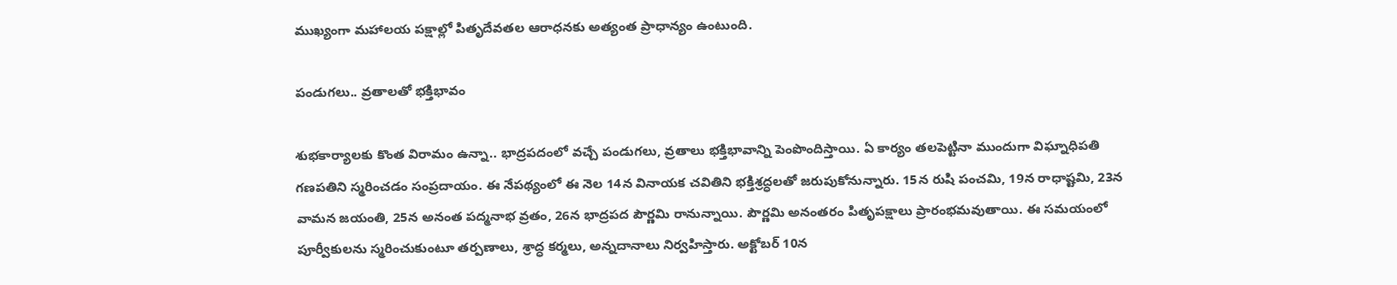ముఖ్యంగా మహాలయ పక్షాల్లో పితృదేవతల ఆరాధనకు అత్యంత ప్రాధాన్యం ఉంటుంది.

పండుగలు.. వ్రతాలతో భక్తిభావం

శుభకార్యాలకు కొంత విరామం ఉన్నా.. భాద్రపదంలో వచ్చే పండుగలు, వ్రతాలు భక్తిభావాన్ని పెంపొందిస్తాయి. ఏ కార్యం తలపెట్టినా ముందుగా విఘ్నాధిపతి గణపతిని స్మరించడం సంప్రదాయం. ఈ నేపథ్యంలో ఈ నెల 14న వినాయక చవితిని భక్తిశ్రద్ధలతో జరుపుకోనున్నారు. 15న రుషి పంచమి, 19న రాధాష్టమి, 23న వామన జయంతి, 25న అనంత పద్మనాభ వ్రతం, 26న భాద్రపద పౌర్ణమి రానున్నాయి. పౌర్ణమి అనంతరం పితృపక్షాలు ప్రారంభమవుతాయి. ఈ సమయంలో పూర్వీకులను స్మరించుకుంటూ తర్పణాలు, శ్రాద్ధ కర్మలు, అన్నదానాలు నిర్వహిస్తారు. అక్టోబర్‌ 10న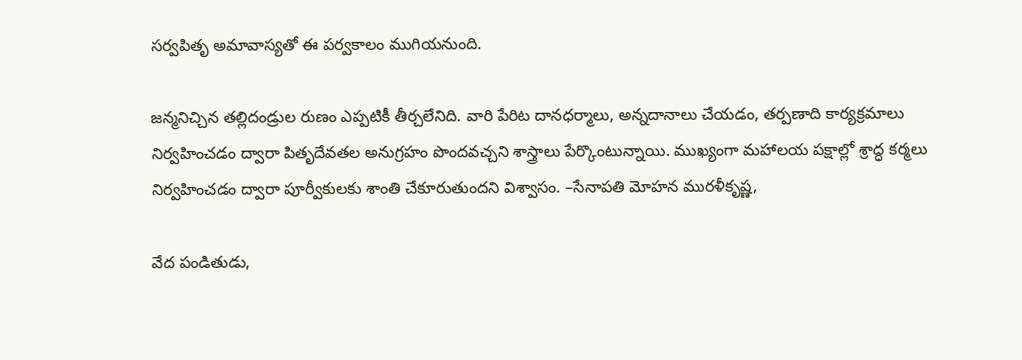సర్వపితృ అమావాస్యతో ఈ పర్వకాలం ముగియనుంది.

జన్మనిచ్చిన తల్లిదండ్రుల రుణం ఎప్పటికీ తీర్చలేనిది. వారి పేరిట దానధర్మాలు, అన్నదానాలు చేయడం, తర్పణాది కార్యక్రమాలు నిర్వహించడం ద్వారా పితృదేవతల అనుగ్రహం పొందవచ్చని శాస్త్రాలు పేర్కొంటున్నాయి. ముఖ్యంగా మహాలయ పక్షాల్లో శ్రాద్ధ కర్మలు నిర్వహించడం ద్వారా పూర్వీకులకు శాంతి చేకూరుతుందని విశ్వాసం. –సేనాపతి మోహన మురళీకృష్ణ,

వేద పండితుడు,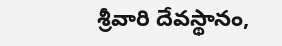శ్రీవారి దేవస్థానం,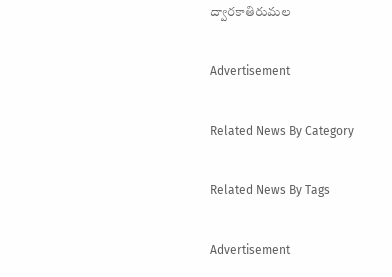ద్వారకాతిరుమల

Advertisement

Related News By Category

Related News By Tags

Advertisement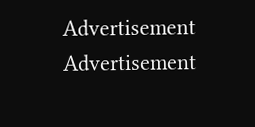Advertisement
Advertisement